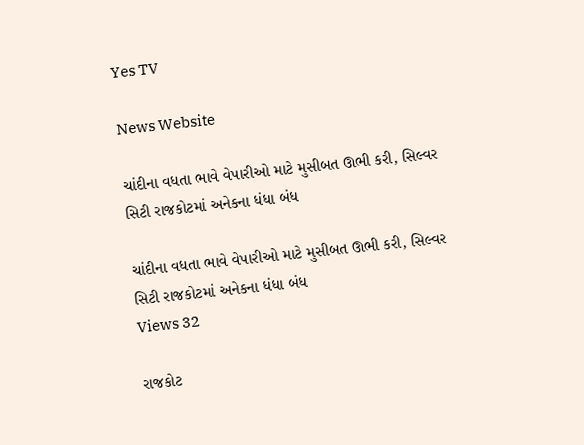Yes TV

News Website

ચાંદીના વધતા ભાવે વેપારીઓ માટે મુસીબત ઊભી કરી, સિલ્વર સિટી રાજકોટમાં અનેકના ધંધા બંધ

ચાંદીના વધતા ભાવે વેપારીઓ માટે મુસીબત ઊભી કરી, સિલ્વર સિટી રાજકોટમાં અનેકના ધંધા બંધ
Views 32

રાજકોટ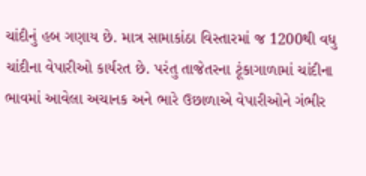ચાંદીનું હબ ગણાય છે. માત્ર સામાકાંઠા વિસ્તારમાં જ 1200થી વધુ ચાંદીના વેપારીઓ કાર્યરત છે. પરંતુ તાજેતરના ટૂંકાગાળામાં ચાંદીના ભાવમાં આવેલા અચાનક અને ભારે ઉછાળાએ વેપારીઓને ગંભીર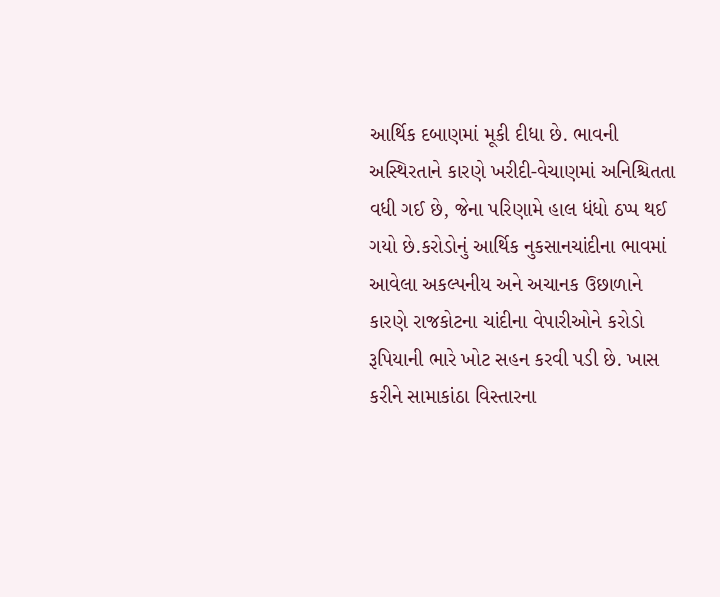આર્થિક દબાણમાં મૂકી દીધા છે. ભાવની અસ્થિરતાને કારણે ખરીદી-વેચાણમાં અનિશ્ચિતતા વધી ગઈ છે, જેના પરિણામે હાલ ધંધો ઠપ્પ થઈ ગયો છે.કરોડોનું આર્થિક નુકસાનચાંદીના ભાવમાં આવેલા અકલ્પનીય અને અચાનક ઉછાળાને કારણે રાજકોટના ચાંદીના વેપારીઓને કરોડો રૂપિયાની ભારે ખોટ સહન કરવી પડી છે. ખાસ કરીને સામાકાંઠા વિસ્તારના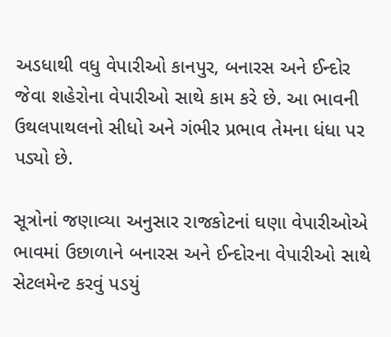અડધાથી વધુ વેપારીઓ કાનપુર, બનારસ અને ઈન્દોર જેવા શહેરોના વેપારીઓ સાથે કામ કરે છે. આ ભાવની ઉથલપાથલનો સીધો અને ગંભીર પ્રભાવ તેમના ધંધા પર પડ્યો છે.

સૂત્રોનાં જણાવ્યા અનુસાર રાજકોટનાં ઘણા વેપારીઓએ ભાવમાં ઉછાળાને બનારસ અને ઈન્દોરના વેપારીઓ સાથે સેટલમેન્ટ કરવું પડયું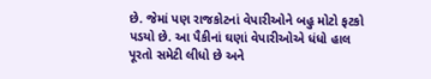છે. જેમાં પણ રાજકોટનાં વેપારીઓને બહુ મોટો ફટકો પડયો છે. આ પૈકીનાં ઘણાં વેપારીઓએ ધંધો હાલ પૂરતો સમેટી લીધો છે અને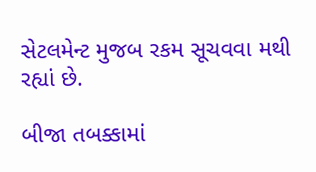સેટલમેન્ટ મુજબ રકમ સૂચવવા મથી રહ્યાં છે.

બીજા તબક્કામાં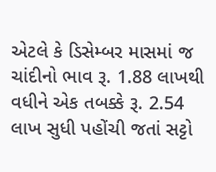એટલે કે ડિસેમ્બર માસમાં જ ચાંદીનો ભાવ રૂ. 1.88 લાખથી વધીને એક તબક્કે રૂ. 2.54 લાખ સુધી પહોંચી જતાં સટ્ટો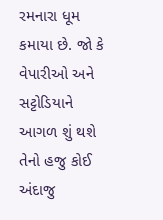રમનારા ધૂમ કમાયા છે. જો કે વેપારીઓ અને સટ્ટોડિયાને આગળ શું થશે તેનો હજુ કોઈ અંદાજુ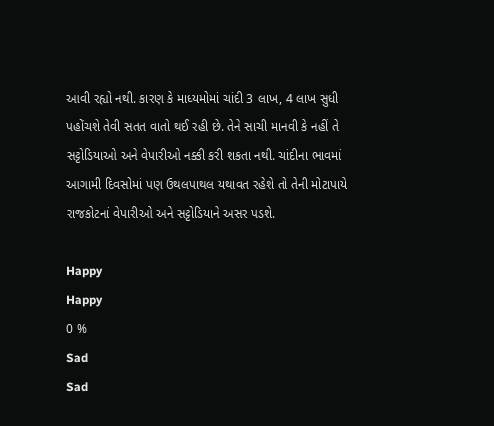આવી રહ્યો નથી. કારણ કે માધ્યમોમાં ચાંદી 3 લાખ, 4 લાખ સુધી પહોંચશે તેવી સતત વાતો થઈ રહી છે. તેને સાચી માનવી કે નહીં તે સટ્ટોડિયાઓ અને વેપારીઓ નક્કી કરી શકતા નથી. ચાંદીના ભાવમાં આગામી દિવસોમાં પણ ઉથલપાથલ યથાવત રહેશે તો તેની મોટાપાયે રાજકોટનાં વેપારીઓ અને સટ્ટોડિયાને અસર પડશે.

Happy
Happy
0 %
Sad
Sad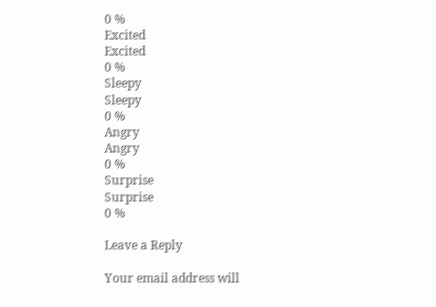0 %
Excited
Excited
0 %
Sleepy
Sleepy
0 %
Angry
Angry
0 %
Surprise
Surprise
0 %

Leave a Reply

Your email address will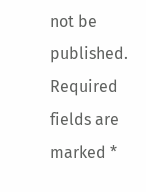not be published. Required fields are marked *